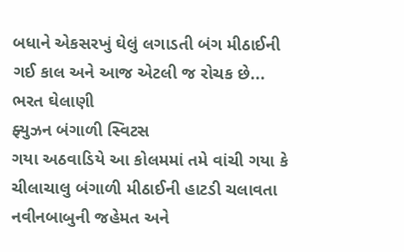બધાને એકસરખું ઘેલું લગાડતી બંગ મીઠાઈની ગઈ કાલ અને આજ એટલી જ રોચક છે...
ભરત ઘેલાણી
ફ્યુઝન બંગાળી સ્વિટસ
ગયા અઠવાડિયે આ કોલમમાં તમે વાંચી ગયા કે ચીલાચાલુ બંગાળી મીઠાઈની હાટડી ચલાવતા નવીનબાબુની જહેમત અને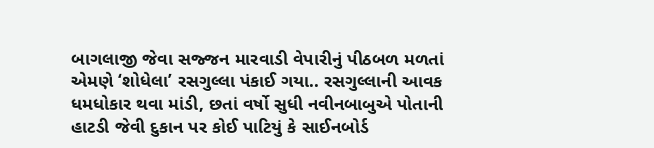બાગલાજી જેવા સજ્જન મારવાડી વેપારીનું પીઠબળ મળતાં એમણે ‘શોધેલા’ રસગુલ્લા પંકાઈ ગયા.. રસગુલ્લાની આવક ધમધોકાર થવા માંડી, છતાં વર્ષો સુધી નવીનબાબુએ પોતાની હાટડી જેવી દુકાન પર કોઈ પાટિયું કે સાઈનબોર્ડ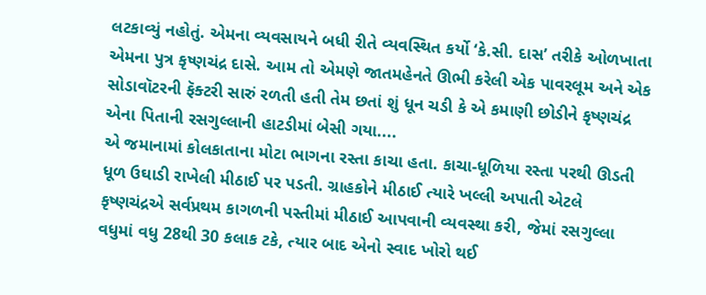લટકાવ્યું નહોતું. એમના વ્યવસાયને બધી રીતે વ્યવસ્થિત કર્યો ‘કે.સી. દાસ’ તરીકે ઓળખાતા એમના પુત્ર કૃષ્ણચંદ્ર દાસે. આમ તો એમણે જાતમહેનતે ઊભી કરેલી એક પાવરલૂમ અને એક સોડાવૉટરની ફૅક્ટરી સારું રળતી હતી તેમ છતાં શું ધૂન ચડી કે એ કમાણી છોડીને કૃષ્ણચંદ્ર એના પિતાની રસગુલ્લાની હાટડીમાં બેસી ગયા....
એ જમાનામાં કોલકાતાના મોટા ભાગના રસ્તા કાચા હતા. કાચા-ધૂળિયા રસ્તા પરથી ઊડતી ધૂળ ઉઘાડી રાખેલી મીઠાઈ પર પડતી. ગ્રાહકોને મીઠાઈ ત્યારે ખલ્લી અપાતી એટલે કૃષ્ણચંદ્રએ સર્વપ્રથમ કાગળની પસ્તીમાં મીઠાઈ આપવાની વ્યવસ્થા કરી, જેમાં રસગુલ્લા વધુમાં વધુ 28થી 30 કલાક ટકે, ત્યાર બાદ એનો સ્વાદ ખોરો થઈ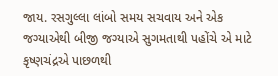જાય. રસગુલ્લા લાંબો સમય સચવાય અને એક જગ્યાએથી બીજી જગ્યાએ સુગમતાથી પહોંચે એ માટે કૃષ્ણચંદ્રએ પાછળથી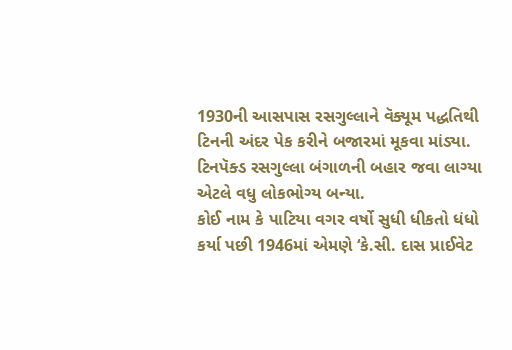1930ની આસપાસ રસગુલ્લાને વૅક્યૂમ પદ્ધતિથી ટિનની અંદર પેક કરીને બજારમાં મૂકવા માંડ્યા. ટિનપૅક્ડ રસગુલ્લા બંગાળની બહાર જવા લાગ્યા એટલે વધુ લોકભોગ્ય બન્યા.
કોઈ નામ કે પાટિયા વગર વર્ષો સુધી ધીકતો ધંધો કર્યા પછી 1946માં એમણે ‘કે.સી. દાસ પ્રાઈવેટ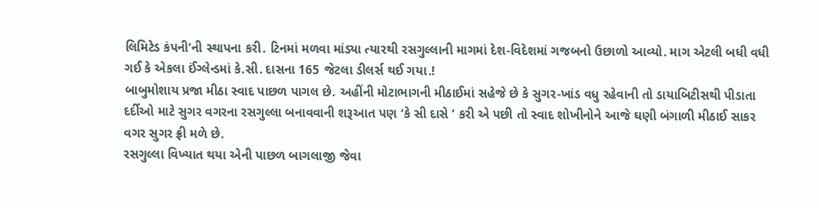લિમિટેડ કંપની’ની સ્થાપના કરી. ટિનમાં મળવા માંડ્યા ત્યારથી રસગુલ્લાની માગમાં દેશ-વિદેશમાં ગજબનો ઉછાળો આવ્યો. માગ એટલી બધી વધી ગઈ કે એકલા ઈંગ્લેન્ડમાં કે.સી. દાસના 165 જેટલા ડીલર્સ થઈ ગયા.!
બાબુમોશાય પ્રજા મીઠા સ્વાદ પાછળ પાગલ છે. અહીંની મોટાભાગની મીઠાઈમાં સહેજે છે કે સુગર-ખાંડ વધુ રહેવાની તો ડાયાબિટીસથી પીડાતા દર્દીઓ માટે સુગર વગરના રસગુલ્લા બનાવવાની શરૂઆત પણ ‘કે સી દાસે ’ કરી એ પછી તો સ્વાદ શોખીનોને આજે ઘણી બંગાળી મીઠાઈ સાકર વગર સુગર ફ્રી મળે છે.
રસગુલ્લા વિખ્યાત થયા એની પાછળ બાગલાજી જેવા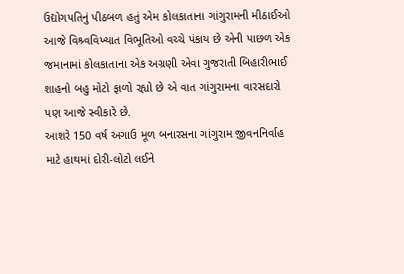ઉદ્યોગપતિનું પીઠબળ હતું એમ કોલકાતાના ગાંગુરામની મીઠાઈઓ આજે વિશ્ર્વવિખ્યાત વિભૂતિઓ વચ્ચે પંકાય છે એની પાછળ એક જમાનામાં કોલકાતાના એક અગ્રણી એવા ગુજરાતી બિહારીભાઈ શાહનો બહુ મોટો ફાળો રહ્યો છે એ વાત ગાંગુરામના વારસદારો પણ આજે સ્વીકારે છે.
આશરે 150 વર્ષ અગાઉ મૂળ બનારસના ગાંગુરામ જીવનનિર્વાહ માટે હાથમાં દોરી-લોટો લઈને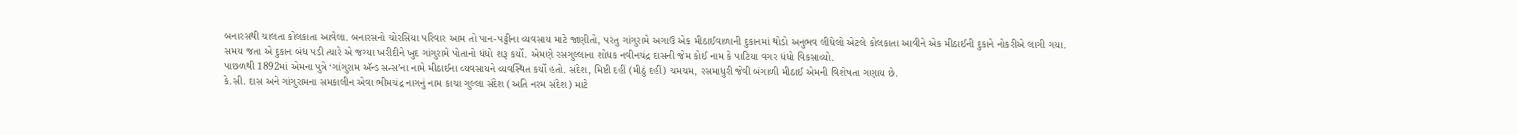બનારસથી ચાલતા કોલકાતા આવેલા. બનારસનો ચોરસિયા પરિવાર આમ તો પાન-પટ્ટીના વ્યવસાય માટે જાણીતો, પરંતુ ગાંગુરામે અગાઉ એક મીઠાઈવાળાની દુકાનમાં થોડો અનુભવ લીધેલો એટલે કોલકાતા આવીને એક મીઠાઈની દુકાને નોકરીએ લાગી ગયા. સમય જતા એ દુકાન બંધ પડી ત્યારે એ જગ્યા ખરીદીને ખુદ ગાંગુરામે પોતાનો ધંધો શરૂ કર્યો. એમણે રસગુલ્લાના શોધક નવીનચંદ્ર દાસની જેમ કોઈ નામ કે પાટિયા વગર ધંધો વિકસાવ્યો.
પાછળથી 1892માં એમના પુત્રે ‘ગાંગુરામ ઍન્ડ સન્સ’ના નામે મીઠાઈના વ્યવસાયને વ્યવસ્થિત કર્યો હતો. સંદેશ, મિષ્ટી દહીં (મીઠું દહીં) ચમચમ, રસમાધુરી જેવી બંગાળી મીઠાઈ એમની વિશેષતા ગણાય છે.
કે.સી. દાસ અને ગાંગુરામના સમકાલીન એવા ભીમચંદ્ર નાગનું નામ કાચા ગુલ્લા સંદેશ (અતિ નરમ સંદેશ) માટે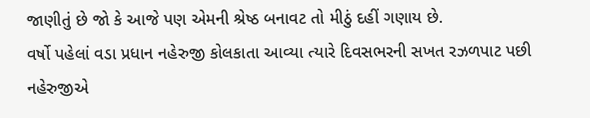જાણીતું છે જો કે આજે પણ એમની શ્રેષ્ઠ બનાવટ તો મીઠું દહીં ગણાય છે.
વર્ષો પહેલાં વડા પ્રધાન નહેરુજી કોલકાતા આવ્યા ત્યારે દિવસભરની સખત રઝળપાટ પછી નહેરુજીએ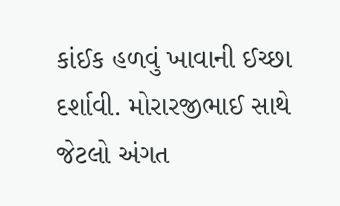કાંઈક હળવું ખાવાની ઈચ્છા દર્શાવી. મોરારજીભાઈ સાથે જેટલો અંગત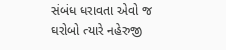સંબંધ ધરાવતા એવો જ ઘરોબો ત્યારે નહેરુજી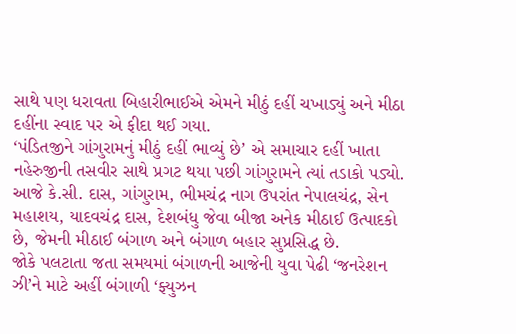સાથે પણ ધરાવતા બિહારીભાઈએ એમને મીઠું દહીં ચખાડ્યું અને મીઠા દહીંના સ્વાદ પર એ ફીદા થઈ ગયા.
‘પંડિતજીને ગાંગુરામનું મીઠું દહીં ભાવ્યું છે’ એ સમાચાર દહીં ખાતા નહેરુજીની તસવીર સાથે પ્રગટ થયા પછી ગાંગુરામને ત્યાં તડાકો પડ્યો.
આજે કે.સી. દાસ, ગાંગુરામ, ભીમચંદ્ર નાગ ઉપરાંત નેપાલચંદ્ર, સેન મહાશય, યાદવચંદ્ર દાસ, દેશબંધુ જેવા બીજા અનેક મીઠાઈ ઉત્પાદકો છે, જેમની મીઠાઈ બંગાળ અને બંગાળ બહાર સુપ્રસિદ્ધ છે.
જોકે પલટાતા જતા સમયમાં બંગાળની આજેની યુવા પેઢી ‘જનરેશન ઝી’ને માટે અહીં બંગાળી ‘ફ્યુઝન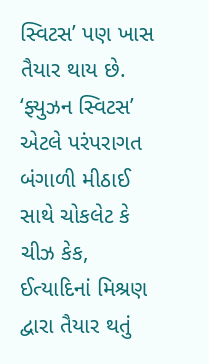સ્વિટસ’ પણ ખાસ તૈયાર થાય છે. ‘ફ્યુઝન સ્વિટસ’ એટલે પરંપરાગત બંગાળી મીઠાઈ સાથે ચોકલેટ કે ચીઝ કેક, ઈત્યાદિનાં મિશ્રણ દ્વારા તૈયાર થતું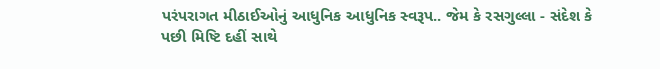પરંપરાગત મીઠાઈઓનું આધુનિક આધુનિક સ્વરૂપ.. જેમ કે રસગુલ્લા - સંદેશ કે પછી મિષ્ટિ દહીં સાથે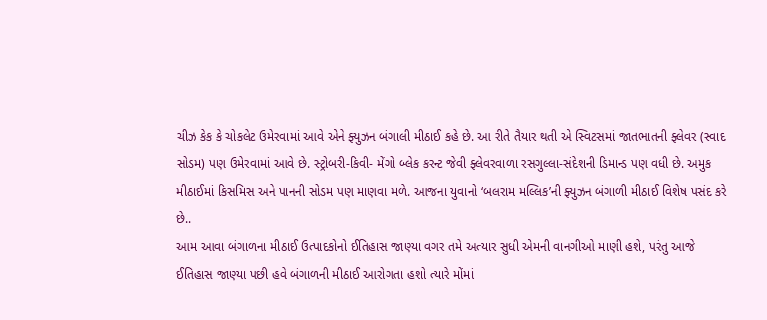ચીઝ કેક કે ચોકલેટ ઉમેરવામાં આવે એને ફ્યુઝન બંગાલી મીઠાઈ કહે છે. આ રીતે તૈયાર થતી એ સ્વિટસમાં જાતભાતની ફ્લેવર (સ્વાદ સોડમ) પણ ઉમેરવામાં આવે છે. સ્ટ્રોબરી-કિવી- મેંગો બ્લેક કરન્ટ જેવી ફ્લેવરવાળા રસગુલ્લા-સંદેશની ડિમાન્ડ પણ વધી છે. અમુક મીઠાઈમાં કિસમિસ અને પાનની સોડમ પણ માણવા મળે. આજના યુવાનો ‘બલરામ મલ્લિક’ની ફ્યુઝન બંગાળી મીઠાઈ વિશેષ પસંદ કરે છે..
આમ આવા બંગાળના મીઠાઈ ઉત્પાદકોનો ઈતિહાસ જાણ્યા વગર તમે અત્યાર સુધી એમની વાનગીઓ માણી હશે, પરંતુ આજે ઈતિહાસ જાણ્યા પછી હવે બંગાળની મીઠાઈ આરોગતા હશો ત્યારે મોંમાં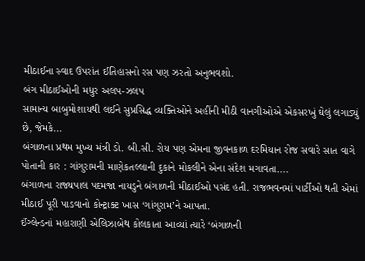મીઠાઈના સ્વાદ ઉપરાંત ઈતિહાસનો રસ પણ ઝરતો અનુભવશો.
બંગ મીઠાઈઓની મધુર અલપ-ઝલપ
સામાન્ય બાબુમોશાયથી લઈને સુપ્રસિદ્ધ વ્યક્તિઓને અહીંની મીઠી વાનગીઓએ એકસરખું ઘેલું લગાડ્યું છે, જેમકે...
બંગાળના પ્રથમ મુખ્ય મંત્રી ડો. બી.સી. રોય પણ એમના જીવનકાળ દરમિયાન રોજ સવારે સાત વાગે પોતાની કાર : ગાંગુરામની માણેકતલ્લાની દુકાને મોકલીને એના સંદેશ મગાવતા....
બંગાળના રાજ્યપાલ પદમજા નાયડુને બંગાળની મીઠાઈઓ પસંદ હતી. રાજભવનમાં પાર્ટીઓ થતી એમાં મીઠાઈ પૂરી પાડવાનો કોન્ટ્રાક્ટ ખાસ ‘ગાંગુરામ’ને આપતા.
ઈંગ્લેન્ડનાં મહારાણી એલિઝાબેથ કોલકાતા આવ્યાં ત્યારે ‘બંગાળની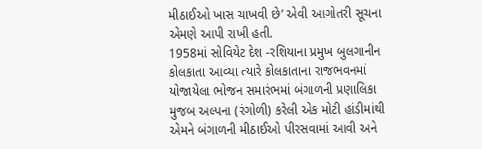મીઠાઈઓ ખાસ ચાખવી છે’ એવી આગોતરી સૂચના એમણે આપી રાખી હતી.
1958માં સોવિયેટ દેશ -રશિયાના પ્રમુખ બુલગાનીન કોલકાતા આવ્યા ત્યારે કોલકાતાના રાજભવનમાં યોજાયેલા ભોજન સમારંભમાં બંગાળની પ્રણાલિકા મુજબ અલ્પના (રંગોળી) કરેલી એક મોટી હાંડીમાંથી એમને બંગાળની મીઠાઈઓ પીરસવામાં આવી અને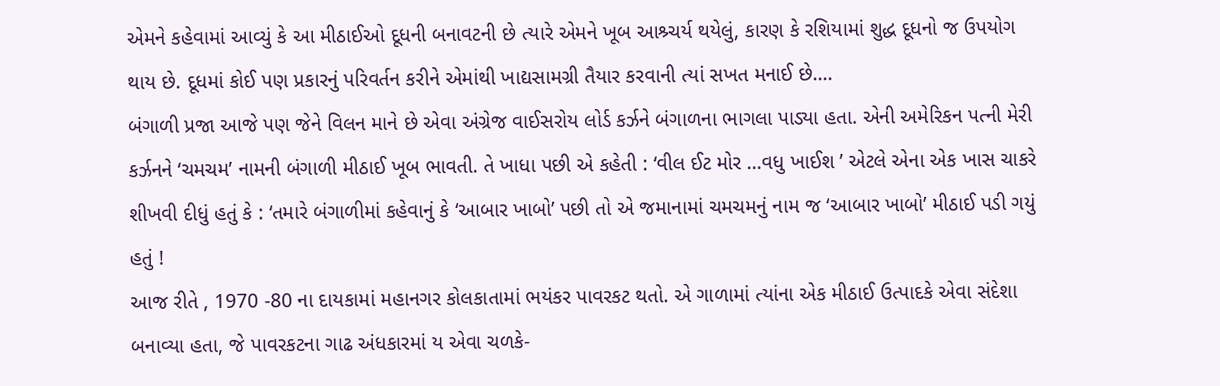એમને કહેવામાં આવ્યું કે આ મીઠાઈઓ દૂધની બનાવટની છે ત્યારે એમને ખૂબ આશ્ર્ચર્ય થયેલું, કારણ કે રશિયામાં શુદ્ધ દૂધનો જ ઉપયોગ થાય છે. દૂધમાં કોઈ પણ પ્રકારનું પરિવર્તન કરીને એમાંથી ખાદ્યસામગ્રી તૈયાર કરવાની ત્યાં સખત મનાઈ છે....
બંગાળી પ્રજા આજે પણ જેને વિલન માને છે એવા અંગ્રેજ વાઈસરોય લોર્ડ કર્ઝને બંગાળના ભાગલા પાડ્યા હતા. એની અમેરિકન પત્ની મેરી કર્ઝનને ‘ચમચમ’ નામની બંગાળી મીઠાઈ ખૂબ ભાવતી. તે ખાધા પછી એ કહેતી : ‘વીલ ઈટ મોર ...વધુ ખાઈશ ’ એટલે એના એક ખાસ ચાકરે શીખવી દીધું હતું કે : ‘તમારે બંગાળીમાં કહેવાનું કે ‘આબાર ખાબો’ પછી તો એ જમાનામાં ચમચમનું નામ જ ‘આબાર ખાબો’ મીઠાઈ પડી ગયું હતું !
આજ રીતે , 1970 -80 ના દાયકામાં મહાનગર કોલકાતામાં ભયંકર પાવરકટ થતો. એ ગાળામાં ત્યાંના એક મીઠાઈ ઉત્પાદકે એવા સંદેશા બનાવ્યા હતા, જે પાવરકટના ગાઢ અંધકારમાં ય એવા ચળકે-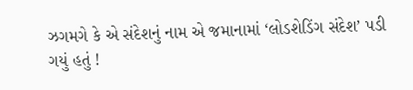ઝગમગે કે એ સંદેશનું નામ એ જમાનામાં ‘લોડશેડિંગ સંદેશ’ પડી ગયું હતું !